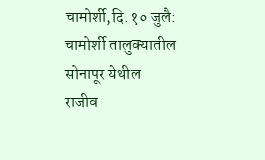चामोर्शी,दि.१० जुलै:
चामोर्शी तालुक्यातील सोनापूर येथील राजीव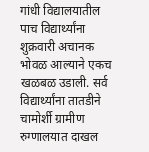गांधी विद्यालयातील पाच विद्यार्थ्यांना शुक्रवारी अचानक भोवळ आल्याने एकच खळबळ उडाली. सर्व विद्यार्थ्यांना तातडीने चामोर्शी ग्रामीण रुग्णालयात दाखल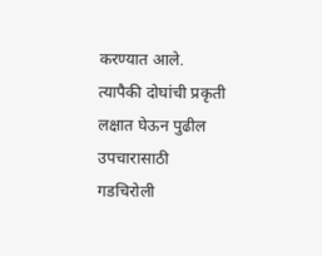करण्यात आले. त्यापैकी दोघांची प्रकृती लक्षात घेऊन पुढील उपचारासाठी गडचिरोली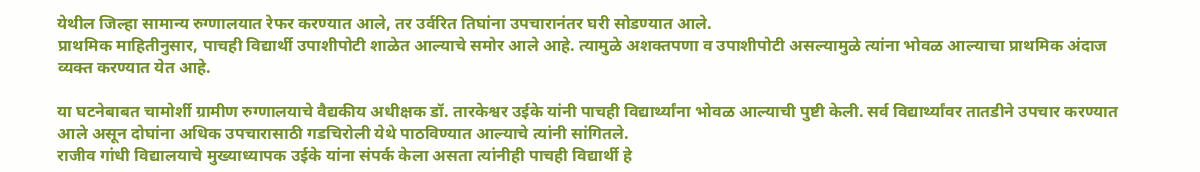येथील जिल्हा सामान्य रुग्णालयात रेफर करण्यात आले, तर उर्वरित तिघांना उपचारानंतर घरी सोडण्यात आले.
प्राथमिक माहितीनुसार, पाचही विद्यार्थी उपाशीपोटी शाळेत आल्याचे समोर आले आहे. त्यामुळे अशक्तपणा व उपाशीपोटी असल्यामुळे त्यांना भोवळ आल्याचा प्राथमिक अंदाज व्यक्त करण्यात येत आहे.

या घटनेबाबत चामोर्शी ग्रामीण रुग्णालयाचे वैद्यकीय अधीक्षक डॉ. तारकेश्वर उईके यांनी पाचही विद्यार्थ्यांना भोवळ आल्याची पुष्टी केली. सर्व विद्यार्थ्यांवर तातडीने उपचार करण्यात आले असून दोघांना अधिक उपचारासाठी गडचिरोली येथे पाठविण्यात आल्याचे त्यांनी सांगितले.
राजीव गांधी विद्यालयाचे मुख्याध्यापक उईके यांना संपर्क केला असता त्यांनीही पाचही विद्यार्थी हे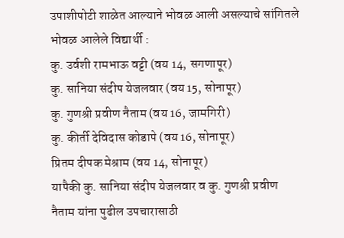उपाशीपोटी शाळेत आल्याने भोवळ आली असल्याचे सांगितले
भोवळ आलेले विद्यार्थी :
कु. उर्वशी रामभाऊ वट्टी (वय 14, सगणापूर)
कु. सानिया संदीप येजलवार (वय 15, सोनापूर)
कु. गुणश्री प्रवीण नैताम (वय 16, जामगिरी)
कु. कीर्ती देविदास कोडापे (वय 16, सोनापूर)
प्रितम दीपक मेश्राम (वय 14, सोनापूर)
यापैकी कु. सानिया संदीप येजलवार व कु. गुणश्री प्रवीण नैताम यांना पुढील उपचारासाठी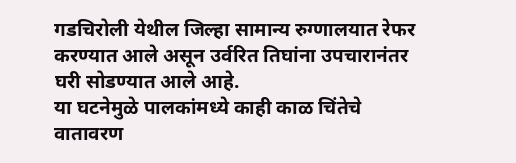गडचिरोली येथील जिल्हा सामान्य रुग्णालयात रेफर करण्यात आले असून उर्वरित तिघांना उपचारानंतर घरी सोडण्यात आले आहे.
या घटनेमुळे पालकांमध्ये काही काळ चिंतेचे वातावरण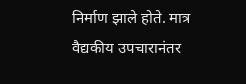निर्माण झाले होते. मात्र वैद्यकीय उपचारानंतर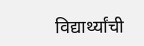विद्यार्थ्यांची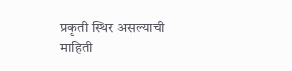प्रकृती स्थिर असल्याची माहिती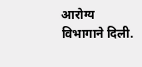आरोग्य विभागाने दिली.